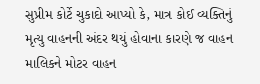સુપ્રીમ કોર્ટે ચુકાદો આપ્યો કે, માત્ર કોઈ વ્યક્તિનું મૃત્યુ વાહનની અંદર થયું હોવાના કારણે જ વાહન માલિકને મોટર વાહન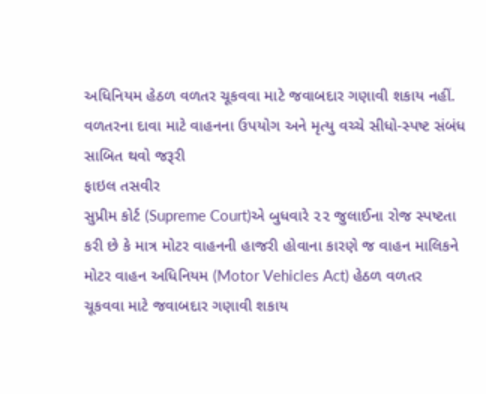અધિનિયમ હેઠળ વળતર ચૂકવવા માટે જવાબદાર ગણાવી શકાય નહીં. વળતરના દાવા માટે વાહનના ઉપયોગ અને મૃત્યુ વચ્ચે સીધો-સ્પષ્ટ સંબંધ સાબિત થવો જરૂરી
ફાઇલ તસવીર
સુપ્રીમ કોર્ટ (Supreme Court)એ બુધવારે ૨૨ જુલાઈના રોજ સ્પષ્ટતા કરી છે કે માત્ર મોટર વાહનની હાજરી હોવાના કારણે જ વાહન માલિકને મોટર વાહન અધિનિયમ (Motor Vehicles Act) હેઠળ વળતર ચૂકવવા માટે જવાબદાર ગણાવી શકાય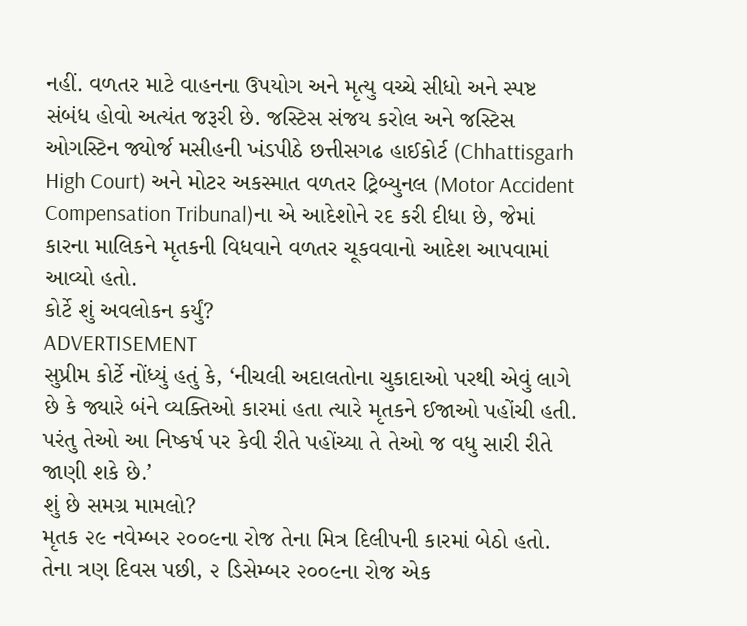નહીં. વળતર માટે વાહનના ઉપયોગ અને મૃત્યુ વચ્ચે સીધો અને સ્પષ્ટ સંબંધ હોવો અત્યંત જરૂરી છે. જસ્ટિસ સંજય કરોલ અને જસ્ટિસ ઓગસ્ટિન જ્યોર્જ મસીહની ખંડપીઠે છત્તીસગઢ હાઈકોર્ટ (Chhattisgarh High Court) અને મોટર અકસ્માત વળતર ટ્રિબ્યુનલ (Motor Accident Compensation Tribunal)ના એ આદેશોને રદ કરી દીધા છે, જેમાં કારના માલિકને મૃતકની વિધવાને વળતર ચૂકવવાનો આદેશ આપવામાં આવ્યો હતો.
કોર્ટે શું અવલોકન કર્યું?
ADVERTISEMENT
સુપ્રીમ કોર્ટે નોંધ્યું હતું કે, ‘નીચલી અદાલતોના ચુકાદાઓ પરથી એવું લાગે છે કે જ્યારે બંને વ્યક્તિઓ કારમાં હતા ત્યારે મૃતકને ઈજાઓ પહોંચી હતી. પરંતુ તેઓ આ નિષ્કર્ષ પર કેવી રીતે પહોંચ્યા તે તેઓ જ વધુ સારી રીતે જાણી શકે છે.’
શું છે સમગ્ર મામલો?
મૃતક ૨૯ નવેમ્બર ૨૦૦૯ના રોજ તેના મિત્ર દિલીપની કારમાં બેઠો હતો. તેના ત્રણ દિવસ પછી, ૨ ડિસેમ્બર ૨૦૦૯ના રોજ એક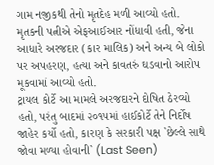ગામ નજીકથી તેનો મૃતદેહ મળી આવ્યો હતો. મૃતકની પત્નીએ એફઆઈઆર નોંધાવી હતી, જેના આધારે અરજદાર (કાર માલિક) અને અન્ય બે લોકો પર અપહરણ, હત્યા અને કાવતરું ઘડવાનો આરોપ મૂકવામાં આવ્યો હતો.
ટ્રાયલ કોર્ટે આ મામલે અરજદારને દોષિત ઠેરવ્યો હતો, પરંતુ બાદમાં ૨૦૧૫માં હાઈકોર્ટે તેને નિર્દોષ જાહેર કર્યો હતો, કારણ કે સરકારી પક્ષ `છેલ્લે સાથે જોવા મળ્યા હોવાની` (Last Seen)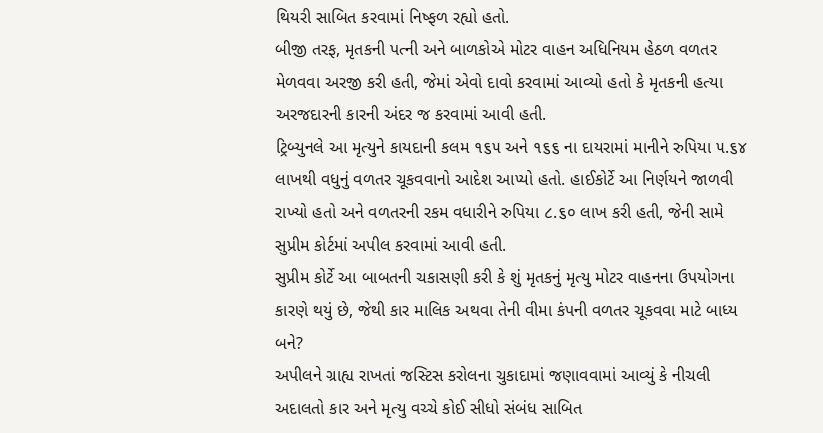થિયરી સાબિત કરવામાં નિષ્ફળ રહ્યો હતો.
બીજી તરફ, મૃતકની પત્ની અને બાળકોએ મોટર વાહન અધિનિયમ હેઠળ વળતર મેળવવા અરજી કરી હતી, જેમાં એવો દાવો કરવામાં આવ્યો હતો કે મૃતકની હત્યા અરજદારની કારની અંદર જ કરવામાં આવી હતી.
ટ્રિબ્યુનલે આ મૃત્યુને કાયદાની કલમ ૧૬૫ અને ૧૬૬ ના દાયરામાં માનીને રુપિયા ૫.૬૪ લાખથી વધુનું વળતર ચૂકવવાનો આદેશ આપ્યો હતો. હાઈકોર્ટે આ નિર્ણયને જાળવી રાખ્યો હતો અને વળતરની રકમ વધારીને રુપિયા ૮.૬૦ લાખ કરી હતી, જેની સામે સુપ્રીમ કોર્ટમાં અપીલ કરવામાં આવી હતી.
સુપ્રીમ કોર્ટે આ બાબતની ચકાસણી કરી કે શું મૃતકનું મૃત્યુ મોટર વાહનના ઉપયોગના કારણે થયું છે, જેથી કાર માલિક અથવા તેની વીમા કંપની વળતર ચૂકવવા માટે બાધ્ય બને?
અપીલને ગ્રાહ્ય રાખતાં જસ્ટિસ કરોલના ચુકાદામાં જણાવવામાં આવ્યું કે નીચલી અદાલતો કાર અને મૃત્યુ વચ્ચે કોઈ સીધો સંબંધ સાબિત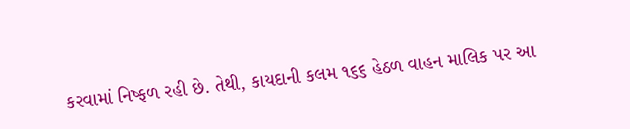કરવામાં નિષ્ફળ રહી છે. તેથી, કાયદાની કલમ ૧૬૬ હેઠળ વાહન માલિક પર આ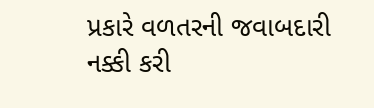પ્રકારે વળતરની જવાબદારી નક્કી કરી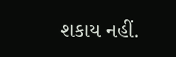શકાય નહીં.